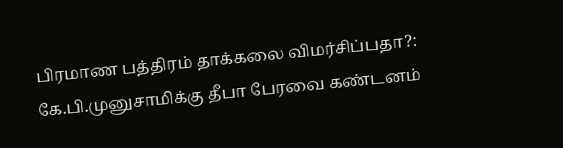பிரமாண பத்திரம் தாக்கலை விமர்சிப்பதா?: கே.பி.முனுசாமிக்கு தீபா பேரவை கண்டனம்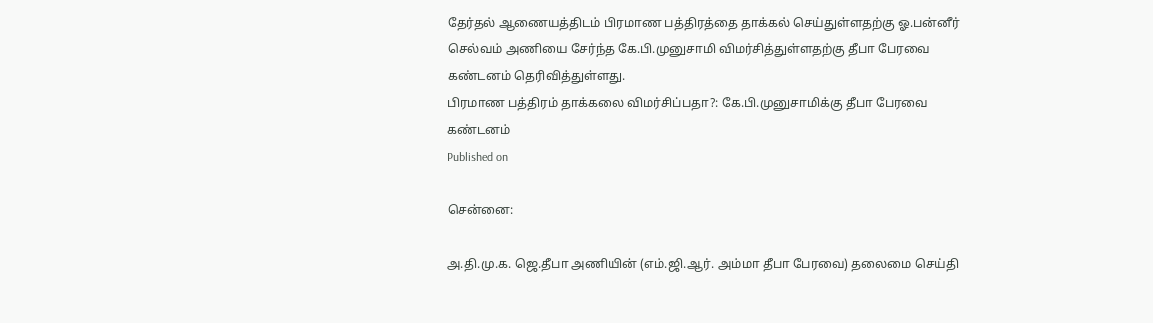தேர்தல் ஆணையத்திடம் பிரமாண பத்திரத்தை தாக்கல் செய்துள்ளதற்கு ஓ.பன்னீர் செல்வம் அணியை சேர்ந்த கே.பி.முனுசாமி விமர்சித்துள்ளதற்கு தீபா பேரவை கண்டனம் தெரிவித்துள்ளது.
பிரமாண பத்திரம் தாக்கலை விமர்சிப்பதா?: கே.பி.முனுசாமிக்கு தீபா பேரவை கண்டனம்
Published on

சென்னை:

அ.தி.மு.க. ஜெ.தீபா அணியின் (எம்.ஜி.ஆர். அம்மா தீபா பேரவை) தலைமை செய்தி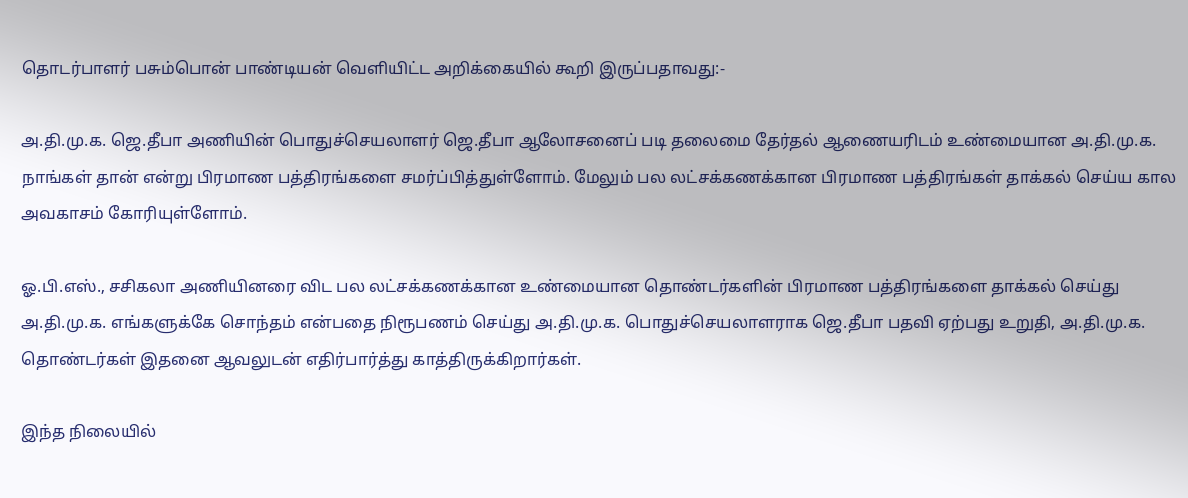தொடர்பாளர் பசும்பொன் பாண்டியன் வெளியிட்ட அறிக்கையில் கூறி இருப்பதாவது:-

அ.தி.மு.க. ஜெ.தீபா அணியின் பொதுச்செயலாளர் ஜெ.தீபா ஆலோசனைப் படி தலைமை தேர்தல் ஆணையரிடம் உண்மையான அ.தி.மு.க. நாங்கள் தான் என்று பிரமாண பத்திரங்களை சமர்ப்பித்துள்ளோம். மேலும் பல லட்சக்கணக்கான பிரமாண பத்திரங்கள் தாக்கல் செய்ய கால அவகாசம் கோரியுள்ளோம்.

ஓ.பி.எஸ்., சசிகலா அணியினரை விட பல லட்சக்கணக்கான உண்மையான தொண்டர்களின் பிரமாண பத்திரங்களை தாக்கல் செய்து அ.தி.மு.க. எங்களுக்கே சொந்தம் என்பதை நிரூபணம் செய்து அ.தி.மு.க. பொதுச்செயலாளராக ஜெ.தீபா பதவி ஏற்பது உறுதி, அ.தி.மு.க. தொண்டர்கள் இதனை ஆவலுடன் எதிர்பார்த்து காத்திருக்கிறார்கள்.

இந்த நிலையில்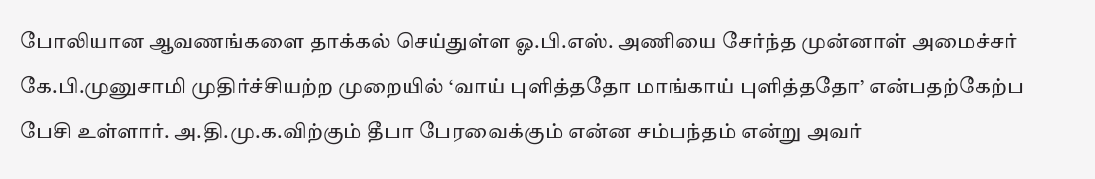போலியான ஆவணங்களை தாக்கல் செய்துள்ள ஓ.பி.எஸ். அணியை சேர்ந்த முன்னாள் அமைச்சர் கே.பி.முனுசாமி முதிர்ச்சியற்ற முறையில் ‘வாய் புளித்ததோ மாங்காய் புளித்ததோ’ என்பதற்கேற்ப பேசி உள்ளார். அ.தி.மு.க.விற்கும் தீபா பேரவைக்கும் என்ன சம்பந்தம் என்று அவர்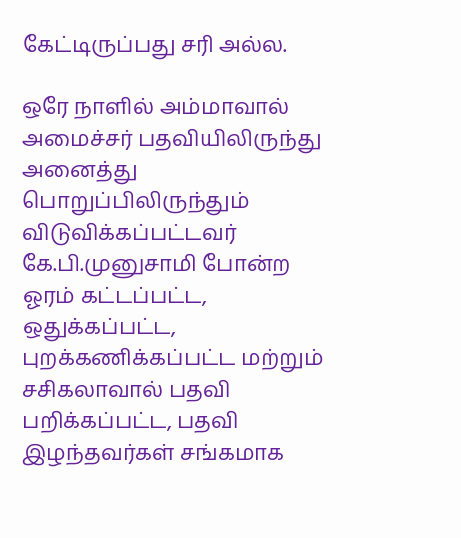கேட்டிருப்பது சரி அல்ல.

ஒரே நாளில் அம்மாவால் அமைச்சர் பதவியிலிருந்து அனைத்து பொறுப்பிலிருந்தும் விடுவிக்கப்பட்டவர் கே.பி.முனுசாமி போன்ற ஓரம் கட்டப்பட்ட, ஒதுக்கப்பட்ட, புறக்கணிக்கப்பட்ட மற்றும் சசிகலாவால் பதவி பறிக்கப்பட்ட, பதவி இழந்தவர்கள் சங்கமாக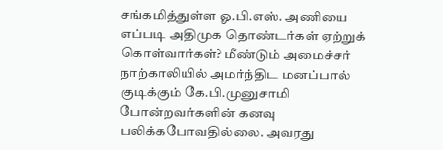சங்கமித்துள்ள ஓ.பி.எஸ். அணியை எப்படி அதிமுக தொண்டர்கள் ஏற்றுக் கொள்வார்கள்? மீண்டும் அமைச்சர் நாற்காலியில் அமர்ந்திட மனப்பால் குடிக்கும் கே.பி.முனுசாமி போன்றவர்களின் கனவு பலிக்கபோவதில்லை. அவரது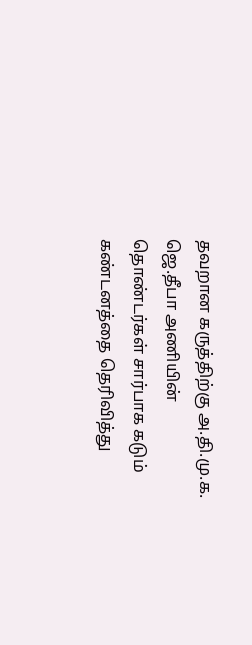தவறான கருத்திற்கு அ.தி.மு.க. ஜெ.தீபா அணியின் தொண்டர்கள் சார்பாக கடும் கண்டனத்தை தெரிவித்து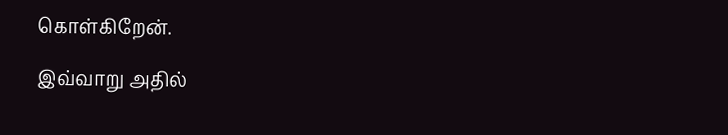கொள்கிறேன்.

இவ்வாறு அதில்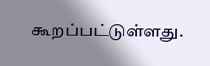கூறப்பட்டுள்ளது.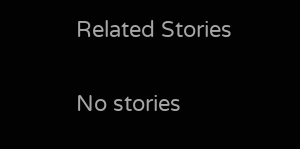Related Stories

No stories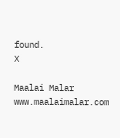found.
X

Maalai Malar
www.maalaimalar.com